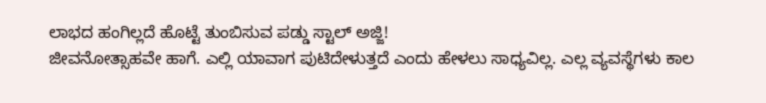ಲಾಭದ ಹಂಗಿಲ್ಲದೆ ಹೊಟ್ಟೆ ತುಂಬಿಸುವ ಪಡ್ಡು ಸ್ಟಾಲ್ ಅಜ್ಜಿ!
ಜೀವನೋತ್ಸಾಹವೇ ಹಾಗೆ. ಎಲ್ಲಿ ಯಾವಾಗ ಪುಟಿದೇಳುತ್ತದೆ ಎಂದು ಹೇಳಲು ಸಾಧ್ಯವಿಲ್ಲ. ಎಲ್ಲ ವ್ಯವಸ್ಥೆಗಳು ಕಾಲ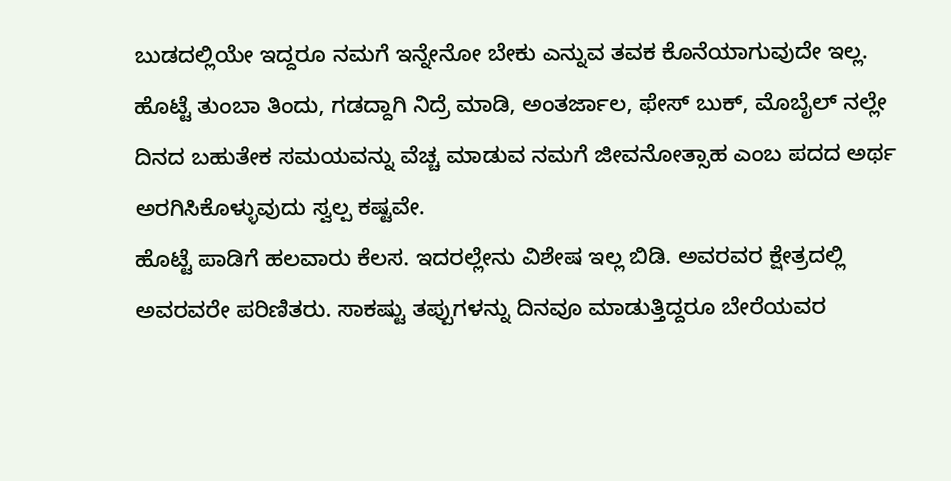ಬುಡದಲ್ಲಿಯೇ ಇದ್ದರೂ ನಮಗೆ ಇನ್ನೇನೋ ಬೇಕು ಎನ್ನುವ ತವಕ ಕೊನೆಯಾಗುವುದೇ ಇಲ್ಲ.
ಹೊಟ್ಟೆ ತುಂಬಾ ತಿಂದು, ಗಡದ್ದಾಗಿ ನಿದ್ರೆ ಮಾಡಿ, ಅಂತರ್ಜಾಲ, ಫೇಸ್ ಬುಕ್, ಮೊಬೈಲ್ ನಲ್ಲೇ ದಿನದ ಬಹುತೇಕ ಸಮಯವನ್ನು ವೆಚ್ಚ ಮಾಡುವ ನಮಗೆ ಜೀವನೋತ್ಸಾಹ ಎಂಬ ಪದದ ಅರ್ಥ ಅರಗಿಸಿಕೊಳ್ಳುವುದು ಸ್ವಲ್ಪ ಕಷ್ಟವೇ.
ಹೊಟ್ಟೆ ಪಾಡಿಗೆ ಹಲವಾರು ಕೆಲಸ. ಇದರಲ್ಲೇನು ವಿಶೇಷ ಇಲ್ಲ ಬಿಡಿ. ಅವರವರ ಕ್ಷೇತ್ರದಲ್ಲಿ ಅವರವರೇ ಪರಿಣಿತರು. ಸಾಕಷ್ಟು ತಪ್ಪುಗಳನ್ನು ದಿನವೂ ಮಾಡುತ್ತಿದ್ದರೂ ಬೇರೆಯವರ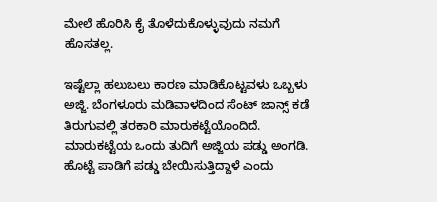ಮೇಲೆ ಹೊರಿಸಿ ಕೈ ತೊಳೆದುಕೊಳ್ಳುವುದು ನಮಗೆ ಹೊಸತಲ್ಲ.

ಇಷ್ಟೆಲ್ಲಾ ಹಲುಬಲು ಕಾರಣ ಮಾಡಿಕೊಟ್ಟವಳು ಒಬ್ಬಳು ಅಜ್ಜಿ. ಬೆಂಗಳೂರು ಮಡಿವಾಳದಿಂದ ಸೆಂಟ್ ಜಾನ್ಸ್ ಕಡೆ ತಿರುಗುವಲ್ಲಿ ತರಕಾರಿ ಮಾರುಕಟ್ಟೆಯೊಂದಿದೆ. ಮಾರುಕಟ್ಟೆಯ ಒಂದು ತುದಿಗೆ ಅಜ್ಜಿಯ ಪಡ್ಡು ಅಂಗಡಿ. ಹೊಟ್ಟೆ ಪಾಡಿಗೆ ಪಡ್ಡು ಬೇಯಿಸುತ್ತಿದ್ದಾಳೆ ಎಂದು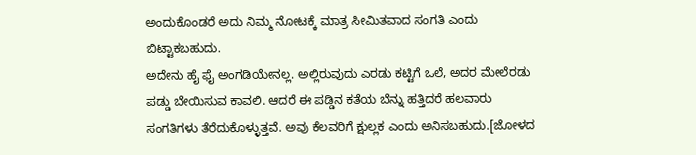ಅಂದುಕೊಂಡರೆ ಅದು ನಿಮ್ಮ ನೋಟಕ್ಕೆ ಮಾತ್ರ ಸೀಮಿತವಾದ ಸಂಗತಿ ಎಂದು ಬಿಟ್ಟಾಕಬಹುದು.
ಅದೇನು ಹೈ ಫೈ ಅಂಗಡಿಯೇನಲ್ಲ. ಅಲ್ಲಿರುವುದು ಎರಡು ಕಟ್ಟಿಗೆ ಒಲೆ, ಅದರ ಮೇಲೆರಡು ಪಡ್ಡು ಬೇಯಿಸುವ ಕಾವಲಿ. ಆದರೆ ಈ ಪಡ್ಡಿನ ಕತೆಯ ಬೆನ್ನು ಹತ್ತಿದರೆ ಹಲವಾರು ಸಂಗತಿಗಳು ತೆರೆದುಕೊಳ್ಳುತ್ತವೆ. ಅವು ಕೆಲವರಿಗೆ ಕ್ಷುಲ್ಲಕ ಎಂದು ಅನಿಸಬಹುದು.[ಜೋಳದ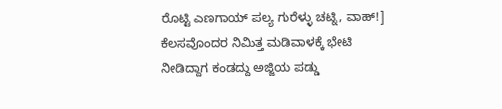ರೊಟ್ಟಿ ಎಣಗಾಯ್ ಪಲ್ಯ ಗುರೆಳ್ಳು ಚಟ್ನಿ, ವಾಹ್!]
ಕೆಲಸವೊಂದರ ನಿಮಿತ್ತ ಮಡಿವಾಳಕ್ಕೆ ಭೇಟಿ ನೀಡಿದ್ದಾಗ ಕಂಡದ್ದು ಅಜ್ಜಿಯ ಪಡ್ಡು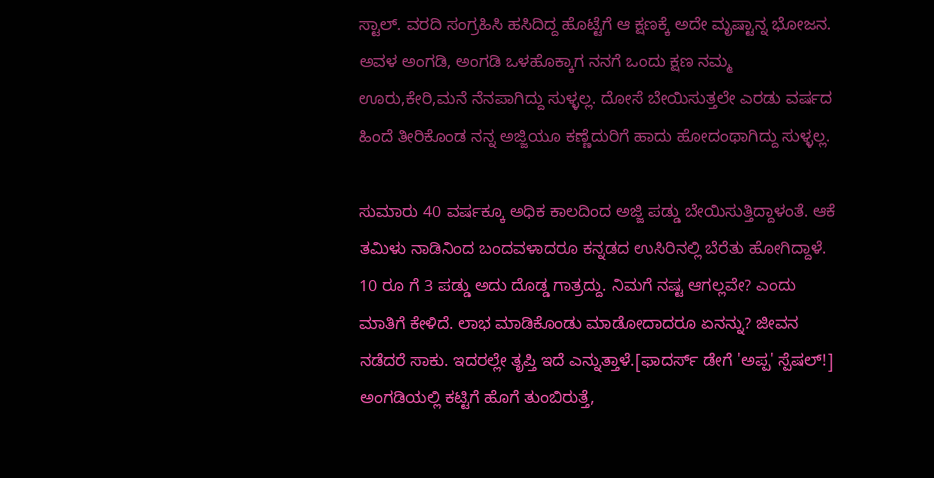ಸ್ಟಾಲ್. ವರದಿ ಸಂಗ್ರಹಿಸಿ ಹಸಿದಿದ್ದ ಹೊಟ್ಟೆಗೆ ಆ ಕ್ಷಣಕ್ಕೆ ಅದೇ ಮೃಷ್ಟಾನ್ನ ಭೋಜನ. ಅವಳ ಅಂಗಡಿ, ಅಂಗಡಿ ಒಳಹೊಕ್ಕಾಗ ನನಗೆ ಒಂದು ಕ್ಷಣ ನಮ್ಮ ಊರು,ಕೇರಿ,ಮನೆ ನೆನಪಾಗಿದ್ದು ಸುಳ್ಳಲ್ಲ. ದೋಸೆ ಬೇಯಿಸುತ್ತಲೇ ಎರಡು ವರ್ಷದ ಹಿಂದೆ ತೀರಿಕೊಂಡ ನನ್ನ ಅಜ್ಜಿಯೂ ಕಣ್ಣೆದುರಿಗೆ ಹಾದು ಹೋದಂಥಾಗಿದ್ದು ಸುಳ್ಳಲ್ಲ.

ಸುಮಾರು 40 ವರ್ಷಕ್ಕೂ ಅಧಿಕ ಕಾಲದಿಂದ ಅಜ್ಜಿ ಪಡ್ಡು ಬೇಯಿಸುತ್ತಿದ್ದಾಳಂತೆ. ಆಕೆ ತಮಿಳು ನಾಡಿನಿಂದ ಬಂದವಳಾದರೂ ಕನ್ನಡದ ಉಸಿರಿನಲ್ಲಿ ಬೆರೆತು ಹೋಗಿದ್ದಾಳೆ. 10 ರೂ ಗೆ 3 ಪಡ್ಡು ಅದು ದೊಡ್ಡ ಗಾತ್ರದ್ದು. ನಿಮಗೆ ನಷ್ಟ ಆಗಲ್ಲವೇ? ಎಂದು ಮಾತಿಗೆ ಕೇಳಿದೆ. ಲಾಭ ಮಾಡಿಕೊಂಡು ಮಾಡೋದಾದರೂ ಏನನ್ನು? ಜೀವನ ನಡೆದರೆ ಸಾಕು. ಇದರಲ್ಲೇ ತೃಪ್ತಿ ಇದೆ ಎನ್ನುತ್ತಾಳೆ.[ಫಾದರ್ಸ್ ಡೇಗೆ 'ಅಪ್ಪ' ಸ್ಪೆಷಲ್!]
ಅಂಗಡಿಯಲ್ಲಿ ಕಟ್ಟಿಗೆ ಹೊಗೆ ತುಂಬಿರುತ್ತೆ,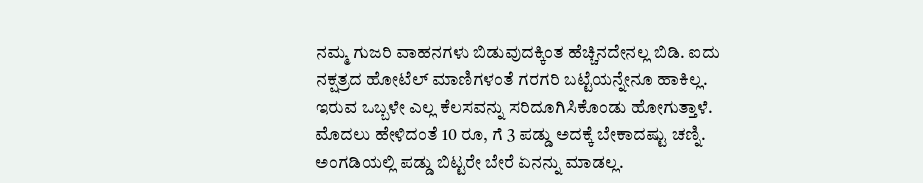ನಮ್ಮ ಗುಜರಿ ವಾಹನಗಳು ಬಿಡುವುದಕ್ಕಿಂತ ಹೆಚ್ಚಿನದೇನಲ್ಲ ಬಿಡಿ. ಐದು ನಕ್ಷತ್ರದ ಹೋಟೆಲ್ ಮಾಣಿಗಳಂತೆ ಗರಗರಿ ಬಟ್ಟೆಯನ್ನೇನೂ ಹಾಕಿಲ್ಲ. ಇರುವ ಒಬ್ಬಳೇ ಎಲ್ಲ ಕೆಲಸವನ್ನು ಸರಿದೂಗಿಸಿಕೊಂಡು ಹೋಗುತ್ತಾಳೆ. ಮೊದಲು ಹೇಳಿದಂತೆ 10 ರೂ, ಗೆ 3 ಪಡ್ಡು ಅದಕ್ಕೆ ಬೇಕಾದಷ್ಟು ಚಣ್ನಿ. ಅಂಗಡಿಯಲ್ಲಿ ಪಡ್ಡು ಬಿಟ್ಟರೇ ಬೇರೆ ಏನನ್ನು ಮಾಡಲ್ಲ.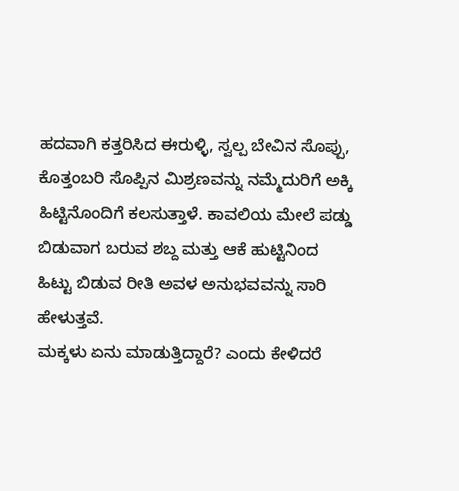ಹದವಾಗಿ ಕತ್ತರಿಸಿದ ಈರುಳ್ಳಿ, ಸ್ವಲ್ಪ ಬೇವಿನ ಸೊಪ್ಪು, ಕೊತ್ತಂಬರಿ ಸೊಪ್ಪಿನ ಮಿಶ್ರಣವನ್ನು ನಮ್ಮೆದುರಿಗೆ ಅಕ್ಕಿ ಹಿಟ್ಟಿನೊಂದಿಗೆ ಕಲಸುತ್ತಾಳೆ. ಕಾವಲಿಯ ಮೇಲೆ ಪಡ್ಡು ಬಿಡುವಾಗ ಬರುವ ಶಬ್ದ ಮತ್ತು ಆಕೆ ಹುಟ್ಟಿನಿಂದ ಹಿಟ್ಟು ಬಿಡುವ ರೀತಿ ಅವಳ ಅನುಭವವನ್ನು ಸಾರಿ ಹೇಳುತ್ತವೆ.
ಮಕ್ಕಳು ಏನು ಮಾಡುತ್ತಿದ್ದಾರೆ? ಎಂದು ಕೇಳಿದರೆ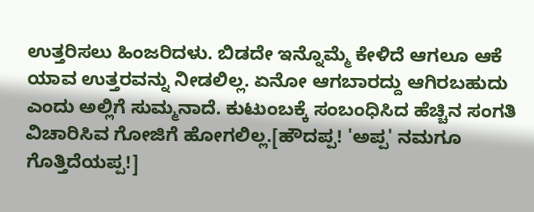ಉತ್ತರಿಸಲು ಹಿಂಜರಿದಳು. ಬಿಡದೇ ಇನ್ನೊಮ್ಮೆ ಕೇಳಿದೆ ಆಗಲೂ ಆಕೆ ಯಾವ ಉತ್ತರವನ್ನು ನೀಡಲಿಲ್ಲ. ಏನೋ ಆಗಬಾರದ್ದು ಆಗಿರಬಹುದು ಎಂದು ಅಲ್ಲಿಗೆ ಸುಮ್ಮನಾದೆ. ಕುಟುಂಬಕ್ಕೆ ಸಂಬಂಧಿಸಿದ ಹೆಚ್ಚಿನ ಸಂಗತಿ ವಿಚಾರಿಸಿವ ಗೋಜಿಗೆ ಹೋಗಲಿಲ್ಲ.[ಹೌದಪ್ಪ! 'ಅಪ್ಪ' ನಮಗೂ ಗೊತ್ತಿದೆಯಪ್ಪ!]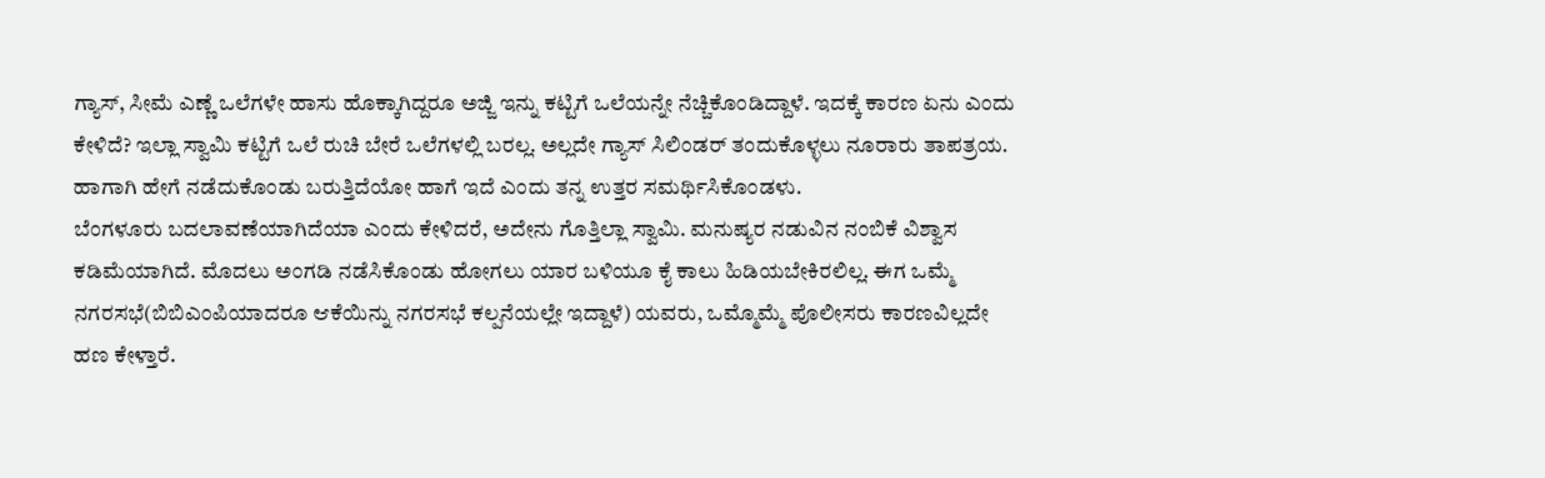ಗ್ಯಾಸ್, ಸೀಮೆ ಎಣ್ಣೆ ಒಲೆಗಳೇ ಹಾಸು ಹೊಕ್ಕಾಗಿದ್ದರೂ ಅಜ್ಜಿ ಇನ್ನು ಕಟ್ಟಿಗೆ ಒಲೆಯನ್ನೇ ನೆಚ್ಚಿಕೊಂಡಿದ್ದಾಳೆ. ಇದಕ್ಕೆ ಕಾರಣ ಏನು ಎಂದು ಕೇಳಿದೆ? ಇಲ್ಲಾ ಸ್ವಾಮಿ ಕಟ್ಟಿಗೆ ಒಲೆ ರುಚಿ ಬೇರೆ ಒಲೆಗಳಲ್ಲಿ ಬರಲ್ಲ. ಅಲ್ಲದೇ ಗ್ಯಾಸ್ ಸಿಲಿಂಡರ್ ತಂದುಕೊಳ್ಳಲು ನೂರಾರು ತಾಪತ್ರಯ. ಹಾಗಾಗಿ ಹೇಗೆ ನಡೆದುಕೊಂಡು ಬರುತ್ತಿದೆಯೋ ಹಾಗೆ ಇದೆ ಎಂದು ತನ್ನ ಉತ್ತರ ಸಮರ್ಥಿಸಿಕೊಂಡಳು.
ಬೆಂಗಳೂರು ಬದಲಾವಣೆಯಾಗಿದೆಯಾ ಎಂದು ಕೇಳಿದರೆ, ಅದೇನು ಗೊತ್ತಿಲ್ಲಾ ಸ್ವಾಮಿ. ಮನುಷ್ಯರ ನಡುವಿನ ನಂಬಿಕೆ ವಿಶ್ವಾಸ ಕಡಿಮೆಯಾಗಿದೆ. ಮೊದಲು ಅಂಗಡಿ ನಡೆಸಿಕೊಂಡು ಹೋಗಲು ಯಾರ ಬಳಿಯೂ ಕೈ ಕಾಲು ಹಿಡಿಯಬೇಕಿರಲಿಲ್ಲ. ಈಗ ಒಮ್ಮೆ ನಗರಸಭೆ(ಬಿಬಿಎಂಪಿಯಾದರೂ ಆಕೆಯಿನ್ನು ನಗರಸಭೆ ಕಲ್ಪನೆಯಲ್ಲೇ ಇದ್ದಾಳೆ) ಯವರು, ಒಮ್ಮೊಮ್ಮೆ ಪೊಲೀಸರು ಕಾರಣವಿಲ್ಲದೇ ಹಣ ಕೇಳ್ತಾರೆ.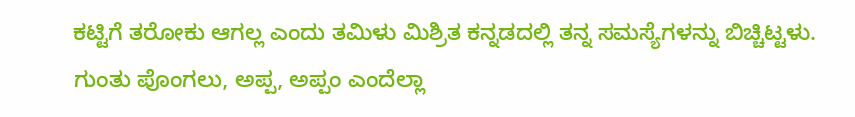ಕಟ್ಟಿಗೆ ತರೋಕು ಆಗಲ್ಲ ಎಂದು ತಮಿಳು ಮಿಶ್ರಿತ ಕನ್ನಡದಲ್ಲಿ ತನ್ನ ಸಮಸ್ಯೆಗಳನ್ನು ಬಿಚ್ಚಿಟ್ಟಳು.
ಗುಂತು ಪೊಂಗಲು, ಅಪ್ಪ, ಅಪ್ಪಂ ಎಂದೆಲ್ಲಾ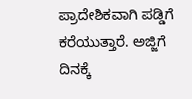ಪ್ರಾದೇಶಿಕವಾಗಿ ಪಡ್ಡಿಗೆ ಕರೆಯುತ್ತಾರೆ. ಅಜ್ಜಿಗೆ ದಿನಕ್ಕೆ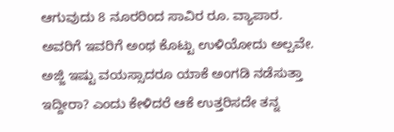ಆಗುವುದು 8 ನೂರರಿಂದ ಸಾವಿರ ರೂ. ವ್ಯಾಪಾರ. ಅವರಿಗೆ ಇವರಿಗೆ ಅಂಥ ಕೊಟ್ಟು ಉಳಿಯೋದು ಅಲ್ಪವೇ.
ಅಜ್ಜಿ ಇಷ್ಟು ವಯಸ್ಸಾದರೂ ಯಾಕೆ ಅಂಗಡಿ ನಡೆಸುತ್ತಾ ಇದ್ದೀರಾ? ಎಂದು ಕೇಳಿದರೆ ಆಕೆ ಉತ್ತರಿಸದೇ ತನ್ನ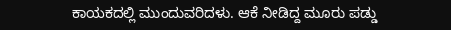ಕಾಯಕದಲ್ಲಿ ಮುಂದುವರಿದಳು. ಆಕೆ ನೀಡಿದ್ದ ಮೂರು ಪಡ್ಡು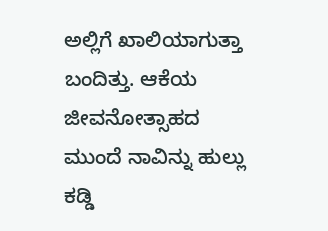ಅಲ್ಲಿಗೆ ಖಾಲಿಯಾಗುತ್ತಾ ಬಂದಿತ್ತು. ಆಕೆಯ ಜೀವನೋತ್ಸಾಹದ ಮುಂದೆ ನಾವಿನ್ನು ಹುಲ್ಲು ಕಡ್ಡಿ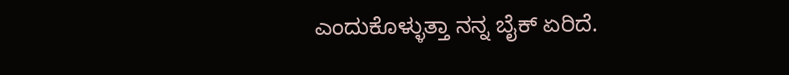ಎಂದುಕೊಳ್ಳುತ್ತಾ ನನ್ನ ಬೈಕ್ ಏರಿದೆ.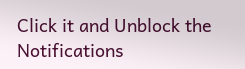Click it and Unblock the Notifications